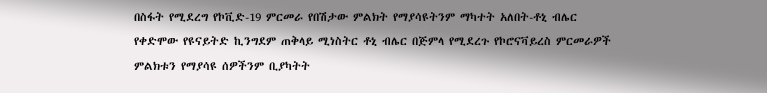በስፋት የሚደረግ የኮቪድ-19 ምርመራ የበሽታው ምልክት የማያሳዩትንም ማካተት አለበት-ቶኒ ብሌር
የቀድሞው የዩናይትድ ኪንግደም ጠቅላይ ሚነስትር ቶኒ ብሌር በጅምላ የሚደረጉ የኮሮናቫይረስ ምርመራዎች ምልክቱን የማያሳዩ ሰዎችንም ቢያካትት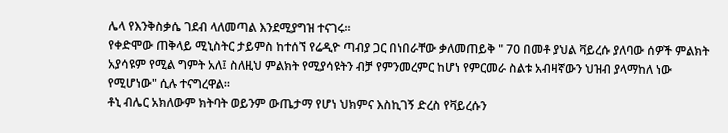ሌላ የእንቅስቃሴ ገደብ ላለመጣል እንደሚያግዝ ተናገሩ።
የቀድሞው ጠቅላይ ሚኒስትር ታይምስ ከተሰኘ የሬዲዮ ጣብያ ጋር በነበራቸው ቃለመጠይቅ " 70 በመቶ ያህል ቫይረሱ ያለባው ሰዎች ምልክት አያሳዩም የሚል ግምት አለ፤ ስለዚህ ምልክት የሚያሳዩትን ብቻ የምንመረምር ከሆነ የምርመራ ስልቱ አብዛኛውን ህዝብ ያላማከለ ነው የሚሆነው" ሲሉ ተናግረዋል።
ቶኒ ብሌር አክለውም ክትባት ወይንም ውጤታማ የሆነ ህክምና እስኪገኝ ድረስ የቫይረሱን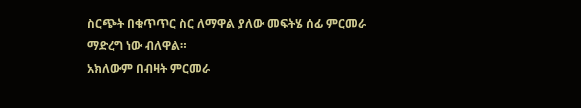ስርጭት በቁጥጥር ስር ለማዋል ያለው መፍትሄ ሰፊ ምርመራ ማድረግ ነው ብለዋል።
አክለውም በብዛት ምርመራ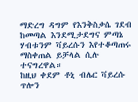ማድረግ ዳግም የእንቅስቃሴ ገደብ ከመጣል እንደሚታደግና ምጣኔ ሃብቱንም ቫይረሱን እየተቆጣጠሩ ማስቀጠል ይቻላል ሲሉ ተናግረዋል።
ከዚህ ቀደም ቶኒ ብሌር ቫይረሱ ጥሎን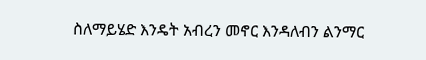ስለማይሄድ እንዴት አብረን መኖር እንዳለብን ልንማር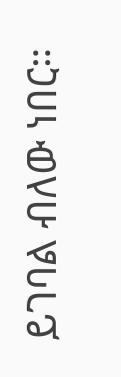ይገባል ብለው ነበር።